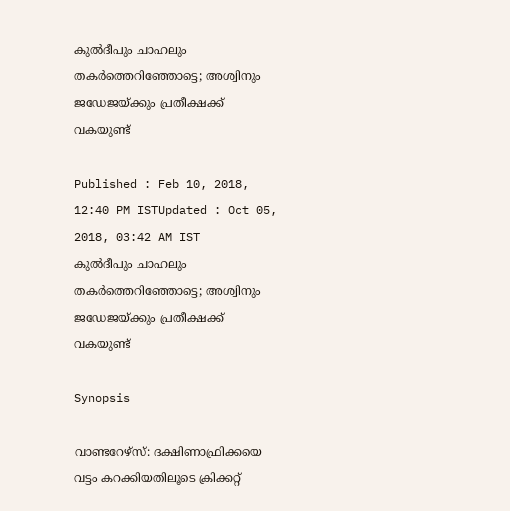കുല്‍ദീപും ചാഹലും തകര്‍ത്തെറിഞ്ഞോട്ടെ; അശ്വിനും ജഡേജയ്ക്കും പ്രതീക്ഷക്ക് വകയുണ്ട്

Published : Feb 10, 2018, 12:40 PM ISTUpdated : Oct 05, 2018, 03:42 AM IST
കുല്‍ദീപും ചാഹലും തകര്‍ത്തെറിഞ്ഞോട്ടെ; അശ്വിനും ജഡേജയ്ക്കും പ്രതീക്ഷക്ക് വകയുണ്ട്

Synopsis

വാണ്ടറേഴ്സ്: ദക്ഷിണാഫ്രിക്കയെ വട്ടം കറക്കിയതിലൂടെ ക്രിക്കറ്റ്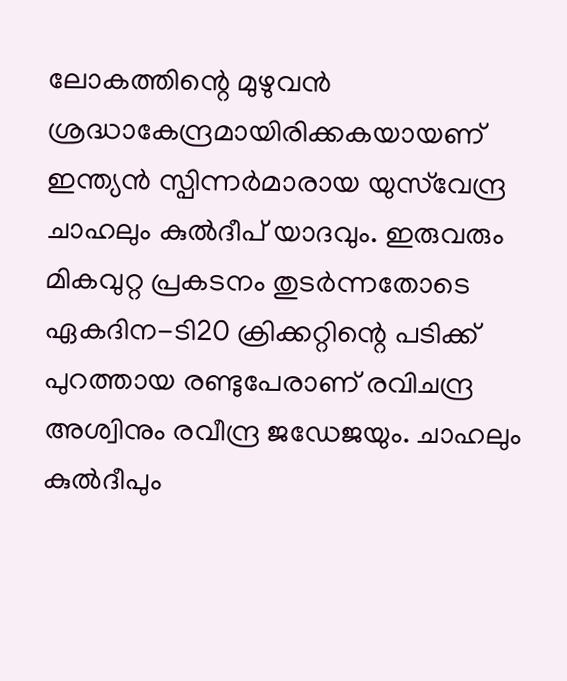ലോകത്തിന്റെ മുഴുവന്‍ ശ്രദ്ധാകേന്ദ്രമായിരിക്കകയായണ് ഇന്ത്യന്‍ സ്പിന്നര്‍മാരായ യുസ്‌വേന്ദ്ര ചാഹലും കുല്‍ദീപ് യാദവും. ഇരുവരും മികവുറ്റ പ്രകടനം തുടര്‍ന്നതോടെ ഏകദിന-ടി20 ക്രിക്കറ്റിന്റെ പടിക്ക് പുറത്തായ രണ്ടുപേരാണ് രവിചന്ദ്ര അശ്വിനും രവീന്ദ്ര ജഡേജയും. ചാഹലും കുല്‍ദീപും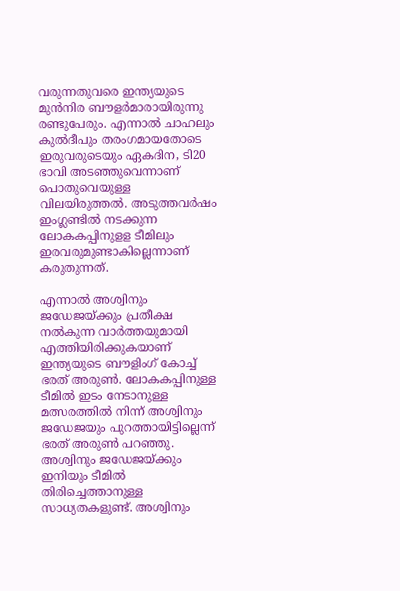വരുന്നതുവരെ ഇന്ത്യയുടെ മുന്‍നിര ബൗളര്‍മാരായിരുന്നു രണ്ടുപേരും. എന്നാല്‍ ചാഹലും കുല്‍ദീപും തരംഗമായതോടെ ഇരുവരുടെയും ഏകദിന, ടി20 ഭാവി അടഞ്ഞുവെന്നാണ് പൊതുവെയുള്ള വിലയിരുത്തല്‍. അടുത്തവര്‍ഷം ഇംഗ്ലണ്ടില്‍ നടക്കുന്ന ലോകകപ്പിനുളള ടീമിലും ഇരവരുമുണ്ടാകില്ലെന്നാണ് കരുതുന്നത്.

എന്നാല്‍ അശ്വിനും ജഡേജയ്ക്കും പ്രതീക്ഷ നല്‍കുന്ന വാര്‍ത്തയുമായി എത്തിയിരിക്കുകയാണ് ഇന്ത്യയുടെ ബൗളിംഗ് കോച്ച് ഭരത് അരുണ്‍. ലോകകപ്പിനുള്ള ടീമില്‍ ഇടം നേടാനുള്ള മത്സരത്തില്‍ നിന്ന് അശ്വിനും ജഡേജയും പുറത്തായിട്ടില്ലെന്ന് ഭരത് അരുണ്‍ പറഞ്ഞു. അശ്വിനും ജഡേജയ്ക്കും ഇനിയും ടീമില്‍ തിരിച്ചെത്താനുള്ള സാധ്യതകളുണ്ട്. അശ്വിനും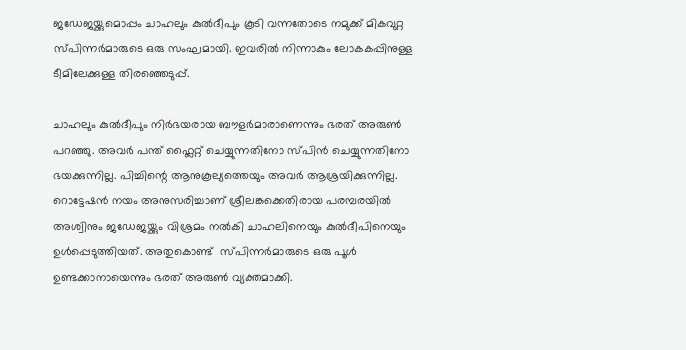ജഡേജയ്ക്കുമൊപ്പം ചാഹലും കുല്‍ദീപും കൂടി വന്നതോടെ നമുക്ക് മികവുറ്റ സ്പിന്നര്‍മാരുടെ ഒരു സംഘമായി. ഇവരില്‍ നിന്നാകും ലോകകപ്പിനുള്ള ടീമിലേക്കുള്ള തിരഞ്ഞെടുപ്പ്.

ചാഹലും കുല്‍ദീപും നിര്‍ഭയരായ ബൗളര്‍മാരാണെന്നും ഭരത് അരുണ്‍ പറഞ്ഞു. അവര്‍ പന്ത് ഫ്ലൈറ്റ് ചെയ്യുന്നതിനോ സ്പിന്‍ ചെയ്യുന്നതിനോ ഭയക്കുന്നില്ല. പിച്ചിന്റെ ആനുകൂല്യത്തെയും അവര്‍ ആശ്രയിക്കുന്നില്ല. റൊട്ടേഷന്‍ നയം അനുസരിച്ചാണ് ശ്രീലങ്കക്കെതിരായ പരമ്പരയില്‍ അശ്വിനും ജഡേജയ്ക്കും വിശ്രമം നല്‍കി ചാഹലിനെയും കുല്‍ദീപിനെയും ഉള്‍പ്പെടുത്തിയത്. അതുകൊണ്ട്  സ്പിന്നര്‍മാരുടെ ഒരു പൂള്‍ ഉണ്ടക്കാനായെന്നും ഭരത് അരുണ്‍ വ്യക്തമാക്കി.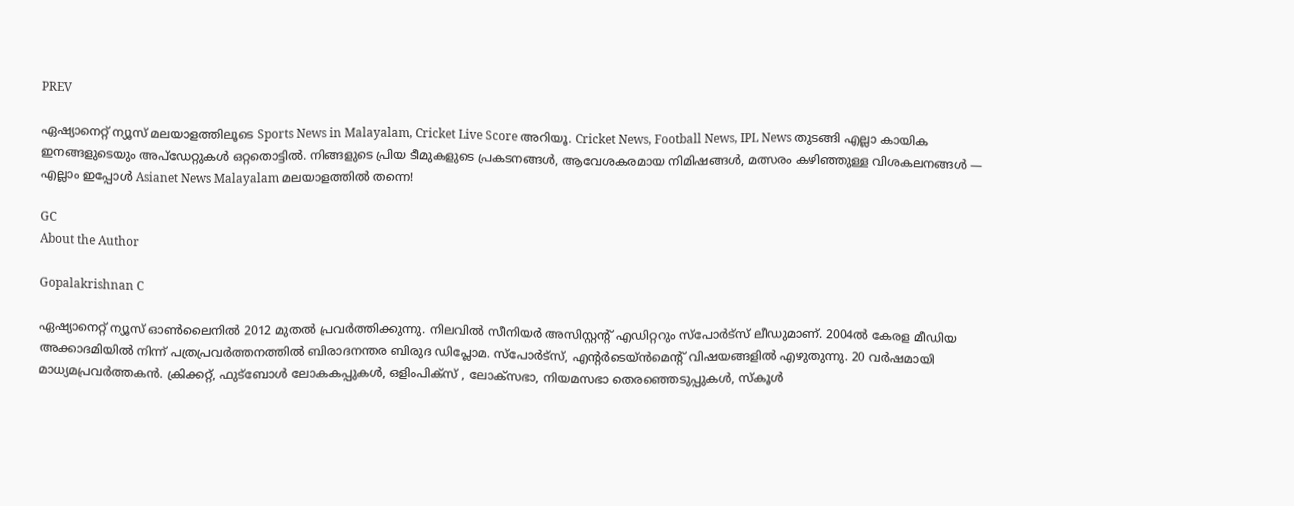PREV

ഏഷ്യാനെറ്റ് ന്യൂസ് മലയാളത്തിലൂടെ Sports News in Malayalam, Cricket Live Score അറിയൂ. Cricket News, Football News, IPL News തുടങ്ങി എല്ലാ കായിക ഇനങ്ങളുടെയും അപ്‌ഡേറ്റുകൾ ഒറ്റതൊട്ടിൽ. നിങ്ങളുടെ പ്രിയ ടീമുകളുടെ പ്രകടനങ്ങൾ, ആവേശകരമായ നിമിഷങ്ങൾ, മത്സരം കഴിഞ്ഞുള്ള വിശകലനങ്ങൾ — എല്ലാം ഇപ്പോൾ Asianet News Malayalam മലയാളത്തിൽ തന്നെ!

GC
About the Author

Gopalakrishnan C

ഏഷ്യാനെറ്റ് ന്യൂസ് ഓണ്‍ലൈനില്‍ 2012 മുതല്‍ പ്രവര്‍ത്തിക്കുന്നു. നിലവില്‍ സീനിയര്‍ അസിസ്റ്റന്‍റ് എഡിറ്ററും സ്പോർട്സ് ലീഡുമാണ്. 2004ൽ കേരള മീഡിയ അക്കാദമിയില്‍ നിന്ന് പത്രപ്രവര്‍ത്തനത്തില്‍ ബിരാദനന്തര ബിരുദ ഡിപ്ലോമ. സ്പോര്‍ട്സ്, എന്‍റര്‍ടെയ്ൻമെന്‍റ് വിഷയങ്ങളില്‍ എഴുതുന്നു. 20 വര്‍ഷമായി മാധ്യമപ്രവര്‍ത്തകൻ. ക്രിക്കറ്റ്, ഫുട്ബോള്‍ ലോകകപ്പുകൾ, ഒളിംപിക്സ് , ലോക്സഭാ, നിയമസഭാ തെരഞ്ഞെടുപ്പുകള്‍, സ്കൂള്‍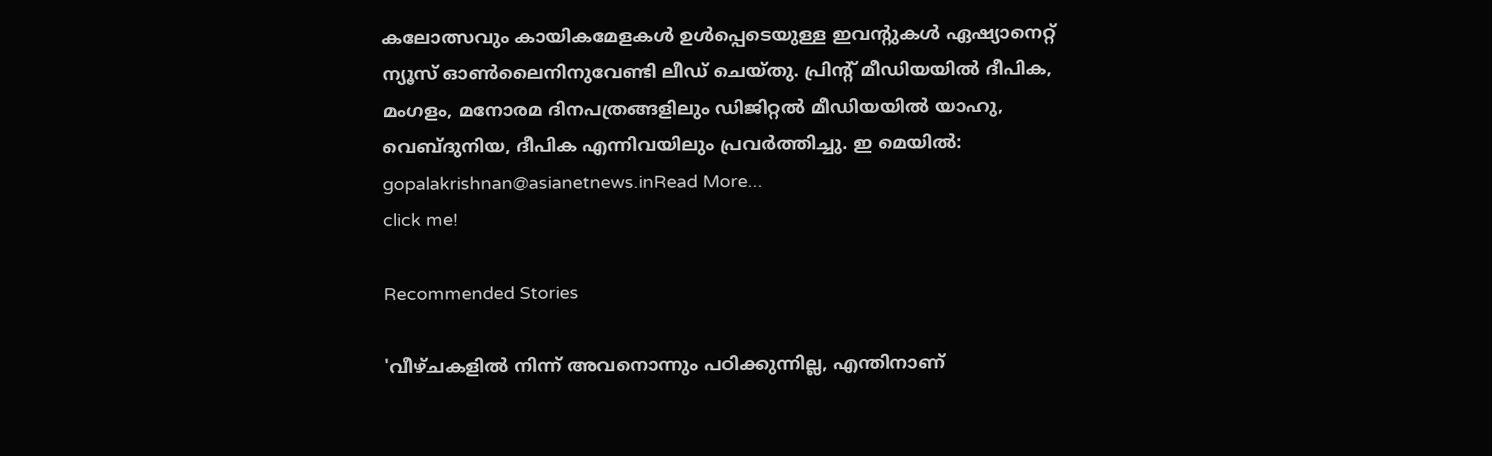കലോത്സവും കായികമേളകള്‍ ഉള്‍പ്പെടെയുള്ള ഇവന്‍റുകള്‍ ഏഷ്യാനെറ്റ് ന്യൂസ് ഓണ്‍ലൈനിനുവേണ്ടി ലീഡ് ചെയ്തു. പ്രിന്‍റ് മീഡിയയില്‍ ദീപിക, മംഗളം, മനോരമ ദിനപത്രങ്ങളിലും ഡിജിറ്റൽ മീഡിയയില്‍ യാഹു, വെബ്ദുനിയ, ദീപിക എന്നിവയിലും പ്രവര്‍ത്തിച്ചു. ഇ മെയില്‍: gopalakrishnan@asianetnews.inRead More...
click me!

Recommended Stories

'വീഴ്ചകളില്‍ നിന്ന് അവനൊന്നും പഠിക്കുന്നില്ല, എന്തിനാണ്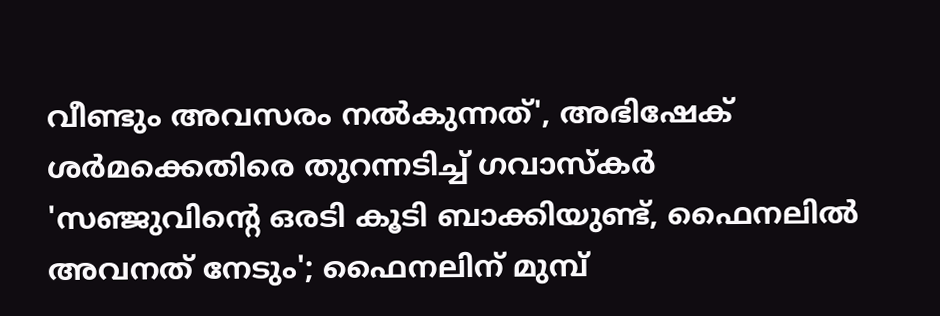വീണ്ടും അവസരം നൽകുന്നത്', അഭിഷേക് ശർമക്കെതിരെ തുറന്നടിച്ച് ഗവാസ്കര്‍
'സഞ്ജുവിന്‍റെ ഒരടി കൂടി ബാക്കിയുണ്ട്, ഫൈനലിൽ അവനത് നേടും'; ഫൈനലിന് മുമ്പ്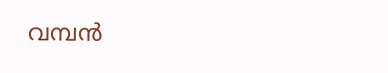വമ്പന്‍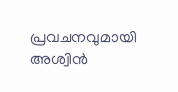പ്രവചനവുമായി അശ്വിൻ